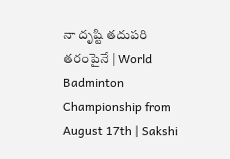నా దృష్టి తదుపరి తరంపైనే | World Badminton Championship from August 17th | Sakshi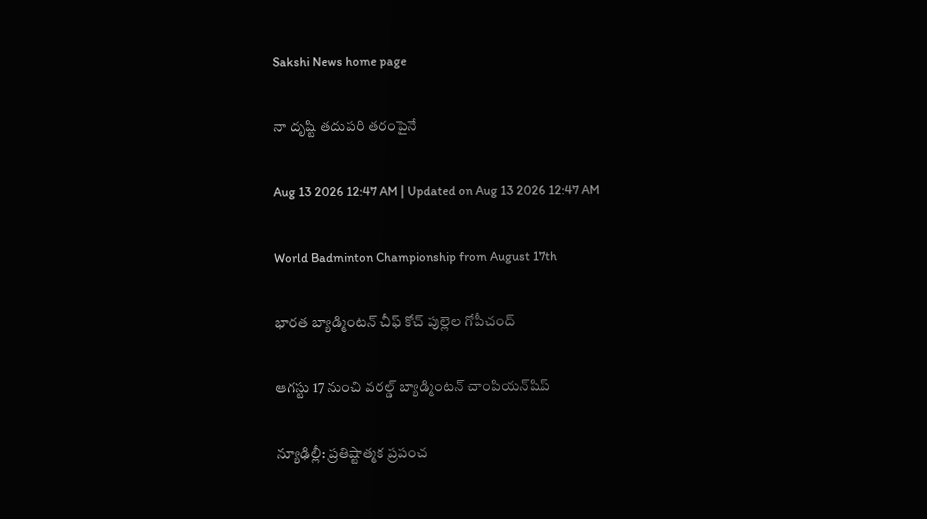Sakshi News home page

నా దృష్టి తదుపరి తరంపైనే

Aug 13 2026 12:47 AM | Updated on Aug 13 2026 12:47 AM

World Badminton Championship from August 17th

భారత బ్యాడ్మింటన్‌ చీఫ్‌ కోచ్‌ పుల్లెల గోపీచంద్‌

ఆగస్టు 17 నుంచి వరల్డ్‌ బ్యాడ్మింటన్‌ చాంపియన్‌షిప్‌

న్యూఢిల్లీ: ప్రతిష్టాత్మక ప్రపంచ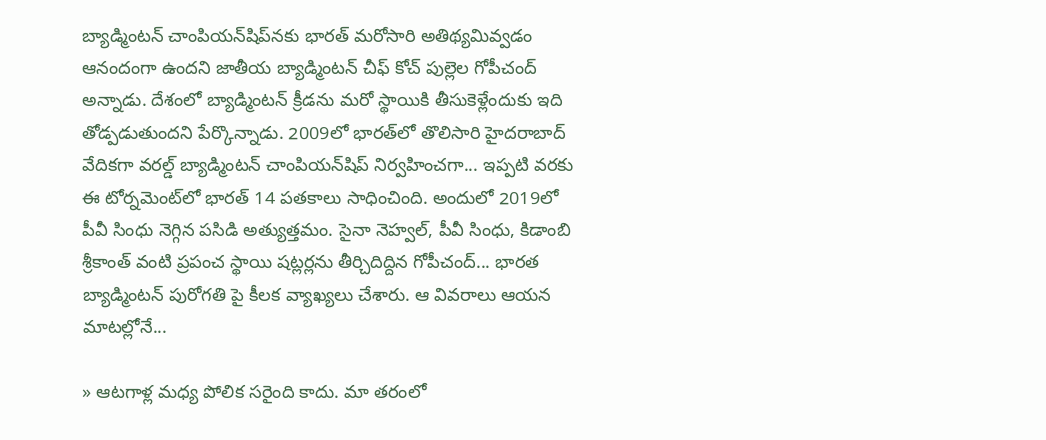బ్యాడ్మింటన్‌ చాంపియన్‌షిప్‌నకు భారత్‌ మరోసారి అతిథ్యమివ్వడం ఆనందంగా ఉందని జాతీయ బ్యాడ్మింటన్‌ చీఫ్‌ కోచ్‌ పుల్లెల గోపీచంద్‌ అన్నాడు. దేశంలో బ్యాడ్మింటన్‌ క్రీడను మరో స్థాయికి తీసుకెళ్లేందుకు ఇది తోడ్పడుతుందని పేర్కొన్నాడు. 2009లో భారత్‌లో తొలిసారి హైదరాబాద్‌ వేదికగా వరల్డ్‌ బ్యాడ్మింటన్‌ చాంపియన్‌షిప్‌ నిర్వహించగా... ఇప్పటి వరకు ఈ టోర్నమెంట్‌లో భారత్‌ 14 పతకాలు సాధించింది. అందులో 2019లో పీవీ సింధు నెగ్గిన పసిడి అత్యుత్తమం. సైనా నెహ్వల్, పీవీ సింధు, కిడాంబి శ్రీకాంత్‌ వంటి ప్రపంచ స్థాయి షట్లర్లను తీర్చిదిద్దిన గోపీచంద్‌... భారత బ్యాడ్మింటన్‌ పురోగతి పై కీలక వ్యాఖ్యలు చేశారు. ఆ వివరాలు ఆయన మాటల్లోనే...

» ఆటగాళ్ల మధ్య పోలిక సరైంది కాదు. మా తరంలో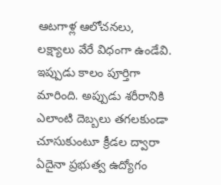ఆటగాళ్ల ఆలోచనలు, లక్ష్యాలు వేరే విధంగా ఉండేవి. ఇప్పుడు కాలం పూర్తిగా మారింది. అప్పుడు శరీరానికి ఎలాంటి దెబ్బలు తగలకుండా చూసుకుంటూ క్రీడల ద్వారా ఏదైనా ప్రభుత్వ ఉద్యోగం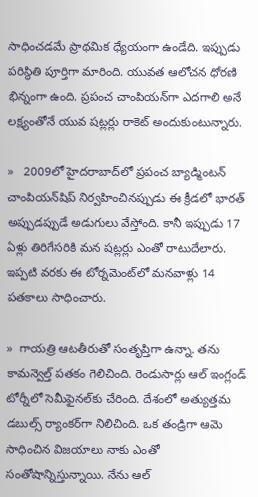సాధించడమే ప్రాథమిక ధ్యేయంగా ఉండేది. ఇప్పుడు పరిస్థితి పూర్తిగా మారింది. యువత ఆలోచన ధోరణి భిన్నంగా ఉంది. ప్రపంచ చాంపియన్‌గా ఎదగాలి అనే లక్ష్యంతోనే యువ షట్లర్లు రాకెట్‌ అందుకుంటున్నారు.

»   2009లో హైదరాబాద్‌లో ప్రపంచ బ్యాడ్మింటన్‌ చాంపియన్‌షిప్‌ నిర్వహించినప్పుడు ఈ క్రీడలో భారత్‌ అప్పుడప్పుడే అడుగులు వేస్తోంది. కానీ ఇప్పుడు 17 ఏళ్లు తిరిగేసరికి మన షట్లర్లు ఎంతో రాటుదేలారు. ఇప్పటి వరకు ఈ టోర్నమెంట్‌లో మనవాళ్లు 14 పతకాలు సాధించారు.

»  గాయత్రి ఆటతీరుతో సంతృప్తిగా ఉన్నా. తను కామన్వెల్త్‌ పతకం గెలిచింది. రెండుసార్లు ఆల్‌ ఇంగ్లండ్‌ టోర్నీలో సెమీఫైనల్‌కు చేరింది. దేశంలో అత్యుత్తమ డబుల్స్‌ ర్యాంకర్‌గా నిలిచింది. ఒక తండ్రిగా ఆమె సాధించిన విజయాలు నాకు ఎంతో సంతోషాన్నిస్తున్నాయి. నేను ఆల్‌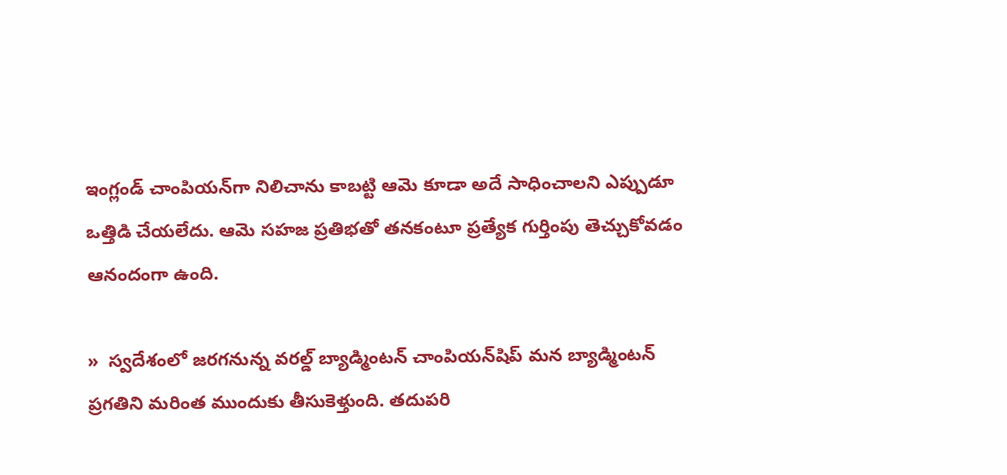ఇంగ్లండ్‌ చాంపియన్‌గా నిలిచాను కాబట్టి ఆమె కూడా అదే సాధించాలని ఎప్పుడూ ఒత్తిడి చేయలేదు. ఆమె సహజ ప్రతిభతో తనకంటూ ప్రత్యేక గుర్తింపు తెచ్చుకోవడం ఆనందంగా ఉంది.

»  స్వదేశంలో జరగనున్న వరల్డ్‌ బ్యాడ్మింటన్‌ చాంపియన్‌షిప్‌ మన బ్యాడ్మింటన్‌ ప్రగతిని మరింత ముందుకు తీసుకెళ్తుంది. తదుపరి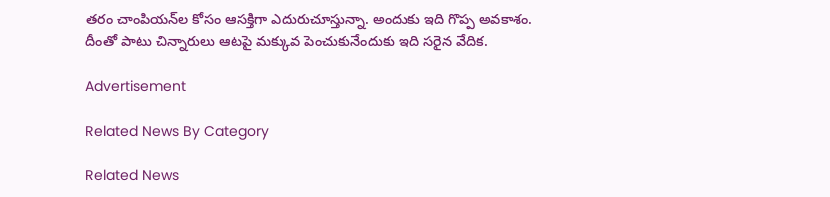తరం చాంపియన్‌ల కోసం ఆసక్తిగా ఎదురుచూస్తున్నా. అందుకు ఇది గొప్ప అవకాశం. దీంతో పాటు చిన్నారులు ఆటపై మక్కువ పెంచుకునేందుకు ఇది సరైన వేదిక.

Advertisement

Related News By Category

Related News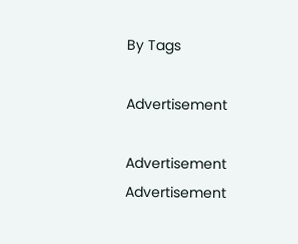By Tags

Advertisement

Advertisement
Advertisement